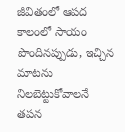జీవితంలో ఆపద కాలంలో సాయం పొందినప్పుడు, ఇచ్చిన మాటను నిలబెట్టుకోవాలనే తపన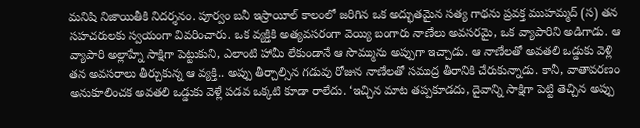మనిషి నిజాయితీకి నిదర్శనం. పూర్వం బనీ ఇస్రాయీల్ కాలంలో జరిగిన ఒక అద్భుతమైన సత్య గాథను ప్రవక్త ముహమ్మద్ (స) తన సహచరులకు స్వయంగా వివరించారు. ఒక వ్యక్తికి అత్యవసరంగా వెయ్యి బంగారు నాణేలు అవసరమై, ఒక వ్యాపారిని అడిగాడు. ఆ వ్యాపారి అల్లాహ్నే సాక్షిగా పెట్టుకుని, ఎలాంటి హామీ లేకుండానే ఆ సొమ్మును అప్పుగా ఇచ్చాడు. ఆ నాణేలతో అవతలి ఒడ్డుకు వెళ్లి తన అవసరాలు తీర్చుకున్న ఆ వ్యక్తి.. అప్పు తీర్చాల్సిన గడువు రోజున నాణేలతో సముద్ర తీరానికి చేరుకున్నాడు. కానీ, వాతావరణం అనుకూలించక అవతలి ఒడ్డుకు వెళ్లే పడవ ఒక్కటి కూడా రాలేదు. ‘ఇచ్చిన మాట తప్పకూడదు, దైవాన్ని సాక్షిగా పెట్టి తెచ్చిన అప్పు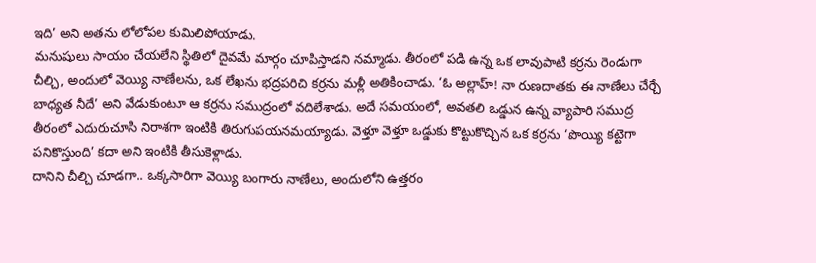ఇది’ అని అతను లోలోపల కుమిలిపోయాడు.
మనుషులు సాయం చేయలేని స్థితిలో దైవమే మార్గం చూపిస్తాడని నమ్మాడు. తీరంలో పడి ఉన్న ఒక లావుపాటి కర్రను రెండుగా చీల్చి, అందులో వెయ్యి నాణేలను, ఒక లేఖను భద్రపరిచి కర్రను మళ్లీ అతికించాడు. ‘ఓ అల్లాహ్! నా రుణదాతకు ఈ నాణేలు చేర్చే బాధ్యత నీదే’ అని వేడుకుంటూ ఆ కర్రను సముద్రంలో వదిలేశాడు. అదే సమయంలో, అవతలి ఒడ్డున ఉన్న వ్యాపారి సముద్ర తీరంలో ఎదురుచూసి నిరాశగా ఇంటికి తిరుగుపయనమయ్యాడు. వెళ్తూ వెళ్తూ ఒడ్డుకు కొట్టుకొచ్చిన ఒక కర్రను ‘పొయ్యి కట్టెగా పనికొస్తుంది’ కదా అని ఇంటికి తీసుకెళ్లాడు.
దానిని చీల్చి చూడగా.. ఒక్కసారిగా వెయ్యి బంగారు నాణేలు, అందులోని ఉత్తరం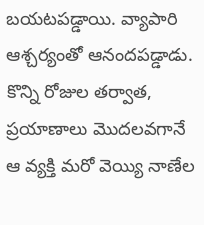బయటపడ్డాయి. వ్యాపారి ఆశ్చర్యంతో ఆనందపడ్డాడు. కొన్ని రోజుల తర్వాత, ప్రయాణాలు మొదలవగానే ఆ వ్యక్తి మరో వెయ్యి నాణేల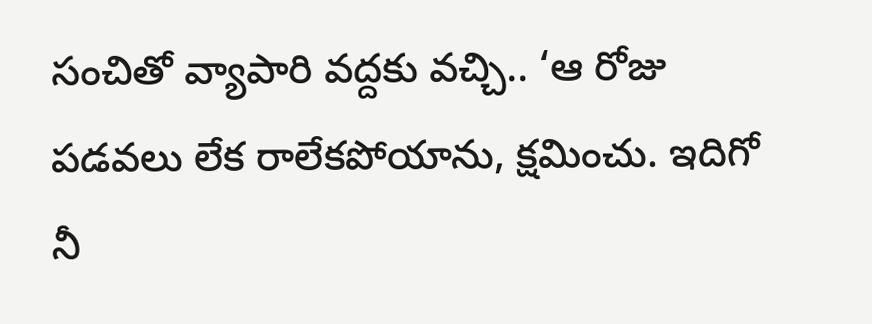సంచితో వ్యాపారి వద్దకు వచ్చి.. ‘ఆ రోజు పడవలు లేక రాలేకపోయాను, క్షమించు. ఇదిగో నీ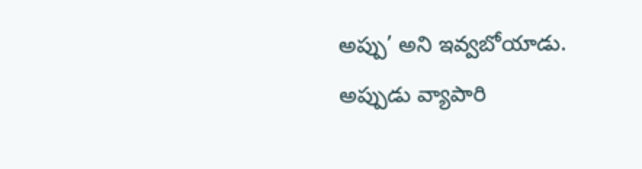అప్పు’ అని ఇవ్వబోయాడు. అప్పుడు వ్యాపారి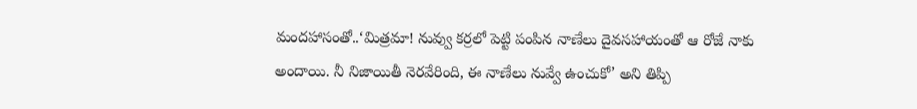మందహాసంతో..‘మిత్రమా! నువ్వు కర్రలో పెట్టి పంపిన నాణేలు దైవసహాయంతో ఆ రోజే నాకు అందాయి. నీ నిజాయితీ నెరవేరింది, ఈ నాణేలు నువ్వే ఉంచుకో’ అని తిప్పి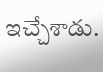ఇచ్చేశాడు.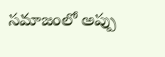సమాజంలో అప్పు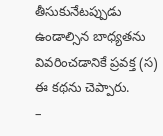తీసుకునేటప్పుడు ఉండాల్సిన బాధ్యతను వివరించడానికే ప్రవక్త (స) ఈ కథను చెప్పారు.
–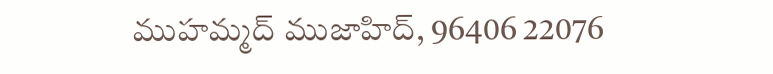ముహమ్మద్ ముజాహిద్, 96406 22076